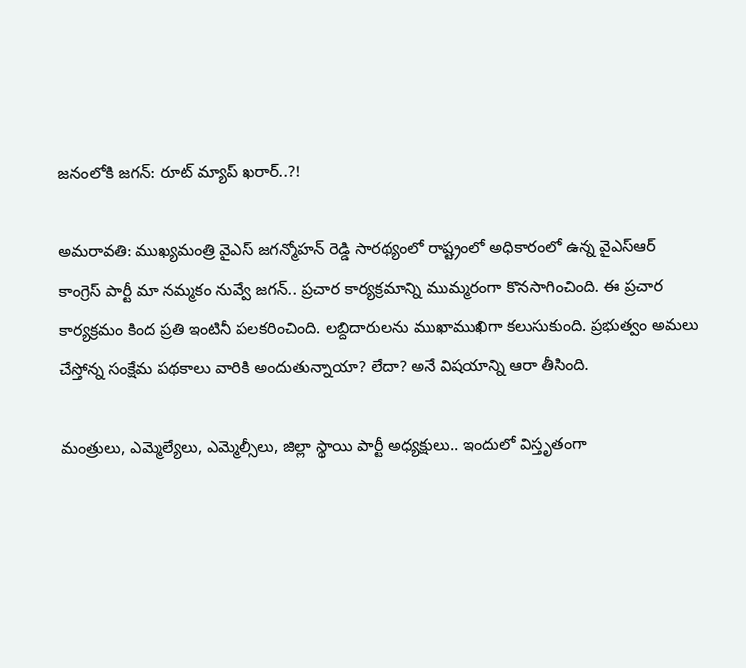జనంలోకి జగన్: రూట్ మ్యాప్ ఖరార్..?!

అమరావతి: ముఖ్యమంత్రి వైఎస్ జగన్మోహన్ రెడ్డి సారథ్యంలో రాష్ట్రంలో అధికారంలో ఉన్న వైఎస్ఆర్ కాంగ్రెస్ పార్టీ మా నమ్మకం నువ్వే జగన్.. ప్రచార కార్యక్రమాన్ని ముమ్మరంగా కొనసాగించింది. ఈ ప్రచార కార్యక్రమం కింద ప్రతి ఇంటినీ పలకరించింది. లబ్దిదారులను ముఖాముఖిగా కలుసుకుంది. ప్రభుత్వం అమలు చేస్తోన్న సంక్షేమ పథకాలు వారికి అందుతున్నాయా? లేదా? అనే విషయాన్ని ఆరా తీసింది.

మంత్రులు, ఎమ్మెల్యేలు, ఎమ్మెల్సీలు, జిల్లా స్థాయి పార్టీ అధ్యక్షులు.. ఇందులో విస్తృతంగా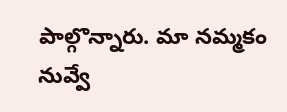పాల్గొన్నారు. మా నమ్మకం నువ్వే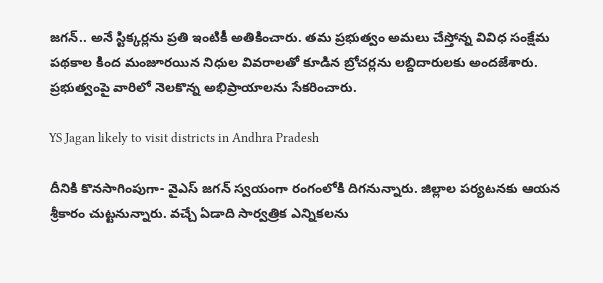జగన్.. అనే స్టిక్కర్లను ప్రతి ఇంటికీ అతికించారు. తమ ప్రభుత్వం అమలు చేస్తోన్న వివిధ సంక్షేమ పథకాల కింద మంజూరయిన నిధుల వివరాలతో కూడిన బ్రోచర్లను లబ్దిదారులకు అందజేశారు. ప్రభుత్వంపై వారిలో నెలకొన్న అభిప్రాయాలను సేకరించారు.

YS Jagan likely to visit districts in Andhra Pradesh

దీనికి కొనసాగింపుగా- వైఎస్ జగన్ స్వయంగా రంగంలోకి దిగనున్నారు. జిల్లాల పర్యటనకు ఆయన శ్రీకారం చుట్టనున్నారు. వచ్చే ఏడాది సార్వత్రిక ఎన్నికలను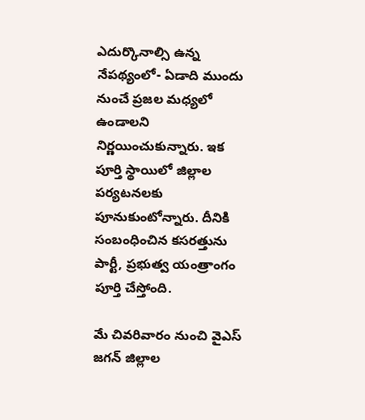ఎదుర్కొనాల్సి ఉన్న నేపథ్యంలో- ఏడాది ముందు నుంచే ప్రజల మధ్యలో ఉండాలని నిర్ణయించుకున్నారు. ఇక పూర్తి స్థాయిలో జిల్లాల పర్యటనలకు పూనుకుంటోన్నారు. దీనికి సంబంధించిన కసరత్తును పార్టీ, ప్రభుత్వ యంత్రాంగం పూర్తి చేస్తోంది.

మే చివరివారం నుంచి వైఎస్ జగన్ జిల్లాల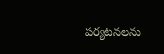పర్యటనలను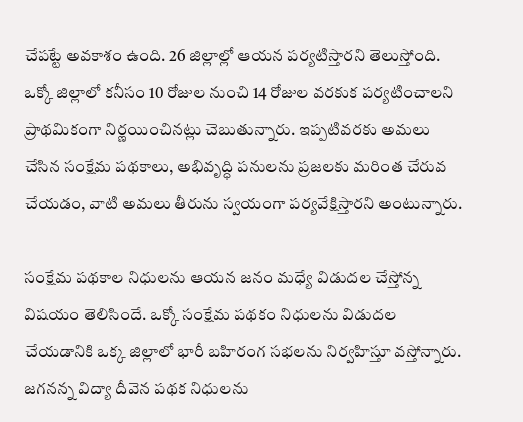చేపట్టే అవకాశం ఉంది. 26 జిల్లాల్లో ఆయన పర్యటిస్తారని తెలుస్తోంది. ఒక్కో జిల్లాలో కనీసం 10 రోజుల నుంచి 14 రోజుల వరకుక పర్యటించాలని ప్రాథమికంగా నిర్ణయించినట్లు చెబుతున్నారు. ఇప్పటివరకు అమలు చేసిన సంక్షేమ పథకాలు, అభివృద్ధి పనులను ప్రజలకు మరింత చేరువ చేయడం, వాటి అమలు తీరును స్వయంగా పర్యవేక్షిస్తారని అంటున్నారు.

సంక్షేమ పథకాల నిధులను ఆయన జనం మధ్యే విడుదల చేస్తోన్న విషయం తెలిసిందే. ఒక్కో సంక్షేమ పథకం నిధులను విడుదల చేయడానికి ఒక్క జిల్లాలో భారీ బహిరంగ సభలను నిర్వహిస్తూ వస్తోన్నారు. జగనన్న విద్యా దీవెన పథక నిధులను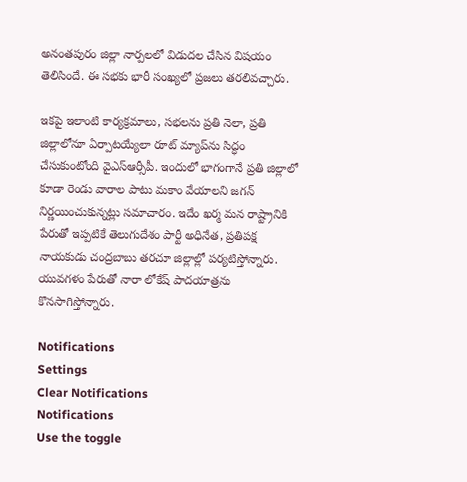అనంతపురం జిల్లా నార్పలలో విడుదల చేసిన విషయం తెలిసిందే. ఈ సభకు భారీ సంఖ్యలో ప్రజలు తరలివచ్చారు.

ఇకపై ఇలాంటి కార్యక్రమాలు, సభలను ప్రతి నెలా, ప్రతి జిల్లాలోనూ ఏర్పాటయ్యేలా రూట్ మ్యాప్‌ను సిద్ధం చేసుకుంటోంది వైఎస్ఆర్సీపీ. ఇందులో భాగంగానే ప్రతి జిల్లాలో కూడా రెండు వారాల పాటు మకాం వేయాలని జగన్ నిర్ణయించుకున్నట్లు సమాచారం. ఇదేం ఖర్మ మన రాష్ట్రానికి పేరుతో ఇప్పటికే తెలుగుదేశం పార్టీ అధినేత, ప్రతిపక్ష నాయకుడు చంద్రబాబు తరచూ జిల్లాల్లో పర్యటిస్తోన్నారు. యువగళం పేరుతో నారా లోకేష్ పాదయాత్రను కొనసాగిస్తోన్నారు.

Notifications
Settings
Clear Notifications
Notifications
Use the toggle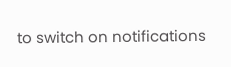to switch on notifications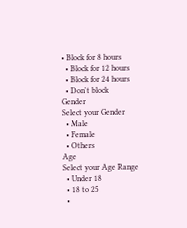• Block for 8 hours
  • Block for 12 hours
  • Block for 24 hours
  • Don't block
Gender
Select your Gender
  • Male
  • Female
  • Others
Age
Select your Age Range
  • Under 18
  • 18 to 25
  •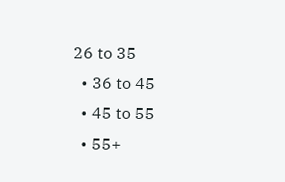26 to 35
  • 36 to 45
  • 45 to 55
  • 55+